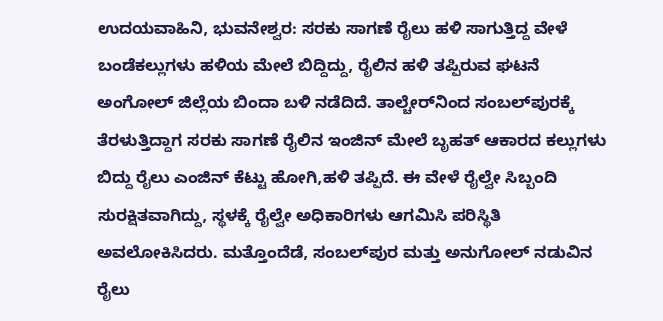ಉದಯವಾಹಿನಿ, ಭುವನೇಶ್ವರ: ಸರಕು ಸಾಗಣೆ ರೈಲು ಹಳಿ ಸಾಗುತ್ತಿದ್ದ ವೇಳೆ ಬಂಡೆಕಲ್ಲುಗಳು ಹಳಿಯ ಮೇಲೆ ಬಿದ್ದಿದ್ದು, ರೈಲಿನ ಹಳಿ ತಪ್ಪಿರುವ ಘಟನೆ ಅಂಗೋಲ್ ಜಿಲ್ಲೆಯ ಬಿಂದಾ ಬಳಿ ನಡೆದಿದೆ. ತಾಲ್ಚೇರ್‌ನಿಂದ ಸಂಬಲ್‌ಪುರಕ್ಕೆ ತೆರಳುತ್ತಿದ್ದಾಗ ಸರಕು ಸಾಗಣೆ ರೈಲಿನ ಇಂಜಿನ್ ಮೇಲೆ ಬೃಹತ್ ಆಕಾರದ ಕಲ್ಲುಗಳು ಬಿದ್ದು ರೈಲು ಎಂಜಿನ್ ಕೆಟ್ಟು ಹೋಗಿ,ಹಳಿ ತಪ್ಪಿದೆ. ಈ ವೇಳೆ ರೈಲ್ವೇ ಸಿಬ್ಬಂದಿ ಸುರಕ್ಷಿತವಾಗಿದ್ದು, ಸ್ಥಳಕ್ಕೆ ರೈಲ್ವೇ ಅಧಿಕಾರಿಗಳು ಆಗಮಿಸಿ ಪರಿಸ್ಥಿತಿ ಅವಲೋಕಿಸಿದರು. ಮತ್ತೊಂದೆಡೆ, ಸಂಬಲ್‌ಪುರ ಮತ್ತು ಅನುಗೋಲ್ ನಡುವಿನ ರೈಲು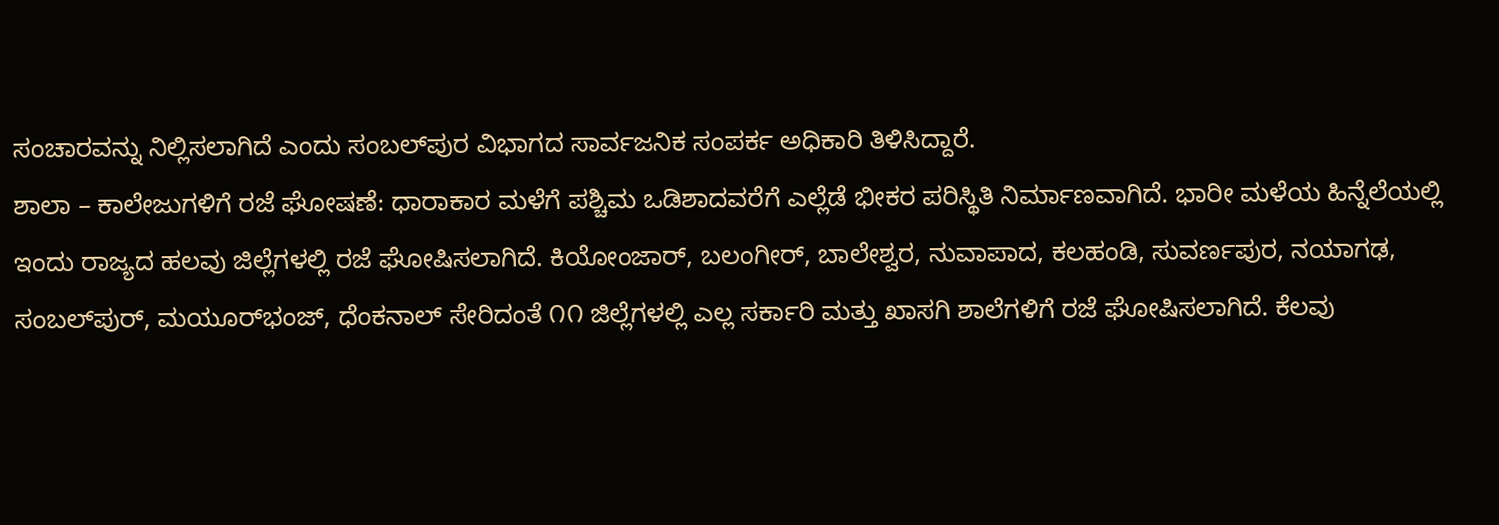ಸಂಚಾರವನ್ನು ನಿಲ್ಲಿಸಲಾಗಿದೆ ಎಂದು ಸಂಬಲ್‌ಪುರ ವಿಭಾಗದ ಸಾರ್ವಜನಿಕ ಸಂಪರ್ಕ ಅಧಿಕಾರಿ ತಿಳಿಸಿದ್ದಾರೆ.
ಶಾಲಾ – ಕಾಲೇಜುಗಳಿಗೆ ರಜೆ ಘೋಷಣೆ: ಧಾರಾಕಾರ ಮಳೆಗೆ ಪಶ್ಚಿಮ ಒಡಿಶಾದವರೆಗೆ ಎಲ್ಲೆಡೆ ಭೀಕರ ಪರಿಸ್ಥಿತಿ ನಿರ್ಮಾಣವಾಗಿದೆ. ಭಾರೀ ಮಳೆಯ ಹಿನ್ನೆಲೆಯಲ್ಲಿ ಇಂದು ರಾಜ್ಯದ ಹಲವು ಜಿಲ್ಲೆಗಳಲ್ಲಿ ರಜೆ ಘೋಷಿಸಲಾಗಿದೆ. ಕಿಯೋಂಜಾರ್, ಬಲಂಗೀರ್, ಬಾಲೇಶ್ವರ, ನುವಾಪಾದ, ಕಲಹಂಡಿ, ಸುವರ್ಣಪುರ, ನಯಾಗಢ, ಸಂಬಲ್‌ಪುರ್, ಮಯೂರ್‌ಭಂಜ್, ಧೆಂಕನಾಲ್ ಸೇರಿದಂತೆ ೧೧ ಜಿಲ್ಲೆಗಳಲ್ಲಿ ಎಲ್ಲ ಸರ್ಕಾರಿ ಮತ್ತು ಖಾಸಗಿ ಶಾಲೆಗಳಿಗೆ ರಜೆ ಘೋಷಿಸಲಾಗಿದೆ. ಕೆಲವು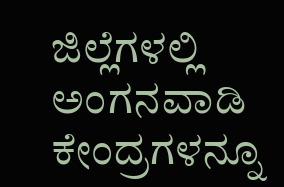ಜಿಲ್ಲೆಗಳಲ್ಲಿ ಅಂಗನವಾಡಿ ಕೇಂದ್ರಗಳನ್ನೂ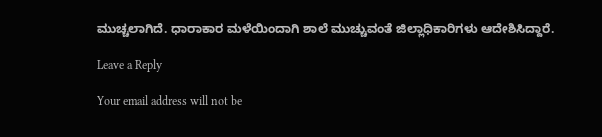ಮುಚ್ಚಲಾಗಿದೆ. ಧಾರಾಕಾರ ಮಳೆಯಿಂದಾಗಿ ಶಾಲೆ ಮುಚ್ಚುವಂತೆ ಜಿಲ್ಲಾಧಿಕಾರಿಗಳು ಆದೇಶಿಸಿದ್ದಾರೆ.

Leave a Reply

Your email address will not be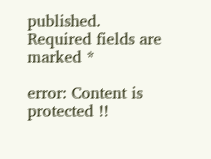published. Required fields are marked *

error: Content is protected !!